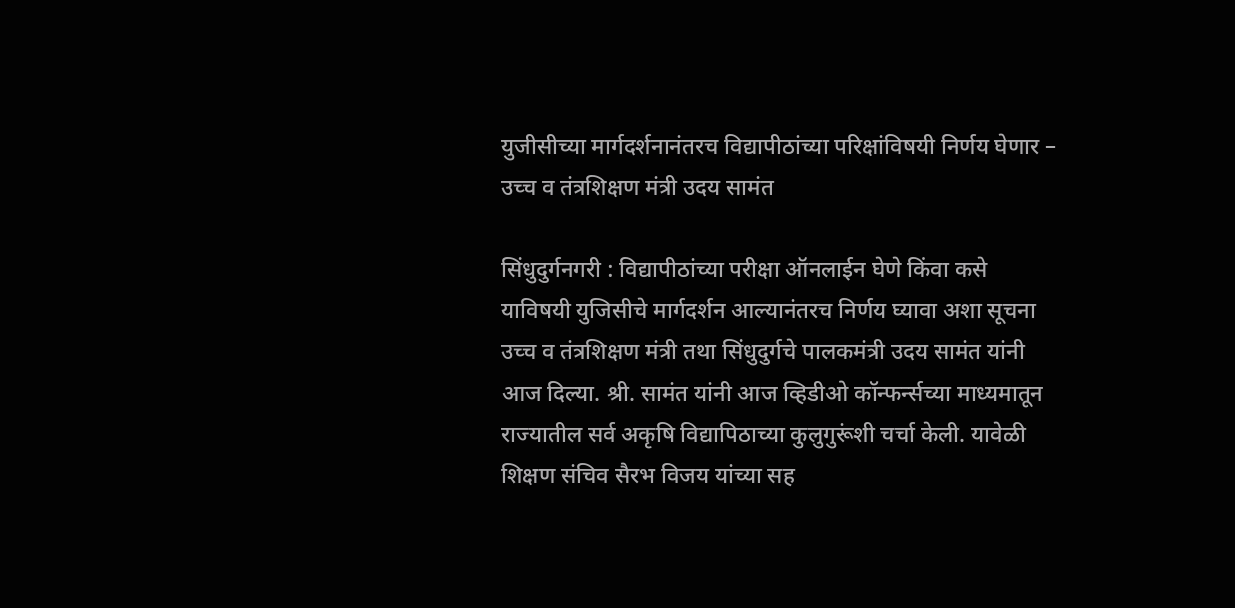युजीसीच्या मार्गदर्शनानंतरच विद्यापीठांच्या परिक्षांविषयी निर्णय घेणार – उच्च व तंत्रशिक्षण मंत्री उदय सामंत

सिंधुदुर्गनगरी : विद्यापीठांच्या परीक्षा ऑनलाईन घेणे किंवा कसे याविषयी युजिसीचे मार्गदर्शन आल्यानंतरच निर्णय घ्यावा अशा सूचना उच्च व तंत्रशिक्षण मंत्री तथा सिंधुदुर्गचे पालकमंत्री उदय सामंत यांनी आज दिल्या. श्री. सामंत यांनी आज व्हिडीओ कॉन्फर्न्सच्या माध्यमातून राज्यातील सर्व अकृषि विद्यापिठाच्या कुलुगुरूंशी चर्चा केली. यावेळी शिक्षण संचिव सैरभ विजय यांच्या सह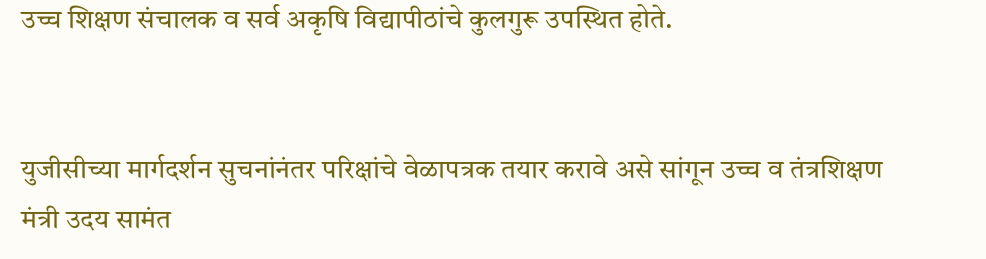उच्च शिक्षण संचालक व सर्व अकृषि विद्यापीठांचे कुलगुरू उपस्थित होते.


युजीसीच्या मार्गदर्शन सुचनांनंतर परिक्षांचे वेळापत्रक तयार करावे असे सांगून उच्च व तंत्रशिक्षण मंत्री उदय सामंत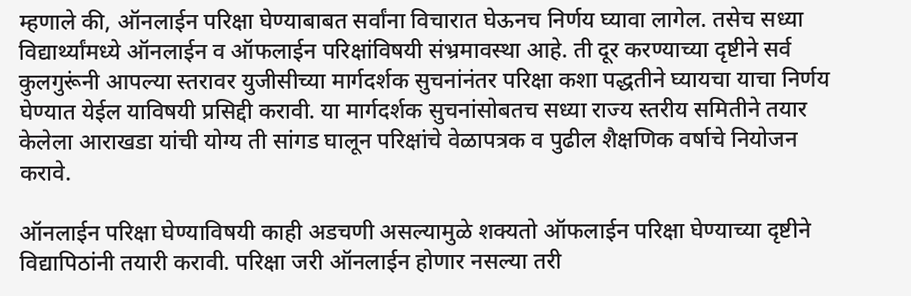म्हणाले की, ऑनलाईन परिक्षा घेण्याबाबत सर्वांना विचारात घेऊनच निर्णय घ्यावा लागेल. तसेच सध्या विद्यार्थ्यांमध्ये ऑनलाईन व ऑफलाईन परिक्षांविषयी संभ्रमावस्था आहे. ती दूर करण्याच्या दृष्टीने सर्व कुलगुरूंनी आपल्या स्तरावर युजीसीच्या मार्गदर्शक सुचनांनंतर परिक्षा कशा पद्धतीने घ्यायचा याचा निर्णय घेण्यात येईल याविषयी प्रसिद्दी करावी. या मार्गदर्शक सुचनांसोबतच सध्या राज्य स्तरीय समितीने तयार केलेला आराखडा यांची योग्य ती सांगड घालून परिक्षांचे वेळापत्रक व पुढील शैक्षणिक वर्षाचे नियोजन करावे.

ऑनलाईन परिक्षा घेण्याविषयी काही अडचणी असल्यामुळे शक्यतो ऑफलाईन परिक्षा घेण्याच्या दृष्टीने विद्यापिठांनी तयारी करावी. परिक्षा जरी ऑनलाईन होणार नसल्या तरी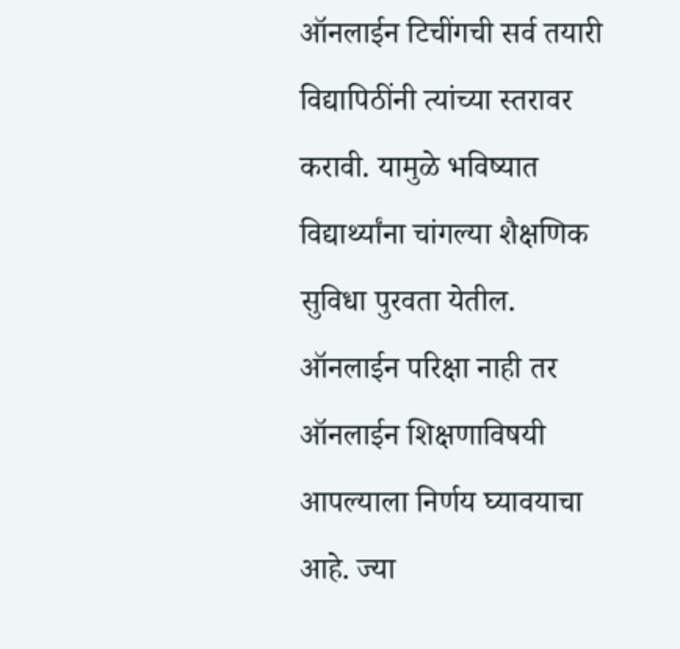ऑनलाईन टिचींगची सर्व तयारी विद्यापिठींनी त्यांच्या स्तरावर करावी. यामुळे भविष्यात विद्यार्थ्यांना चांगल्या शैक्षणिक सुविधा पुरवता येतील. ऑनलाईन परिक्षा नाही तर ऑनलाईन शिक्षणाविषयी आपल्याला निर्णय घ्यावयाचा आहे. ज्या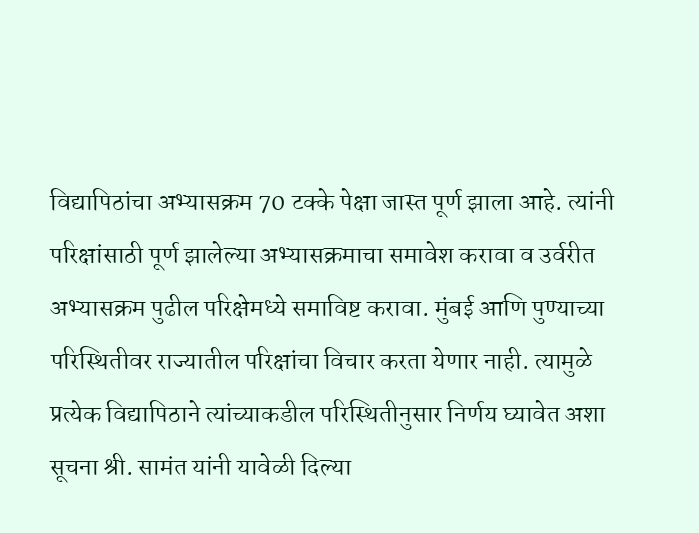विद्यापिठांचा अभ्यासक्रम 70 टक्के पेक्षा जास्त पूर्ण झाला आहे. त्यांनी परिक्षांसाठी पूर्ण झालेल्या अभ्यासक्रमाचा समावेश करावा व उर्वरीत अभ्यासक्रम पुढील परिक्षेमध्ये समाविष्ट करावा. मुंबई आणि पुण्याच्या परिस्थितीवर राज्यातील परिक्षांचा विचार करता येणार नाही. त्यामुळे प्रत्येक विद्यापिठाने त्यांच्याकडील परिस्थितीनुसार निर्णय घ्यावेत अशा सूचना श्री. सामंत यांनी यावेळी दिल्या